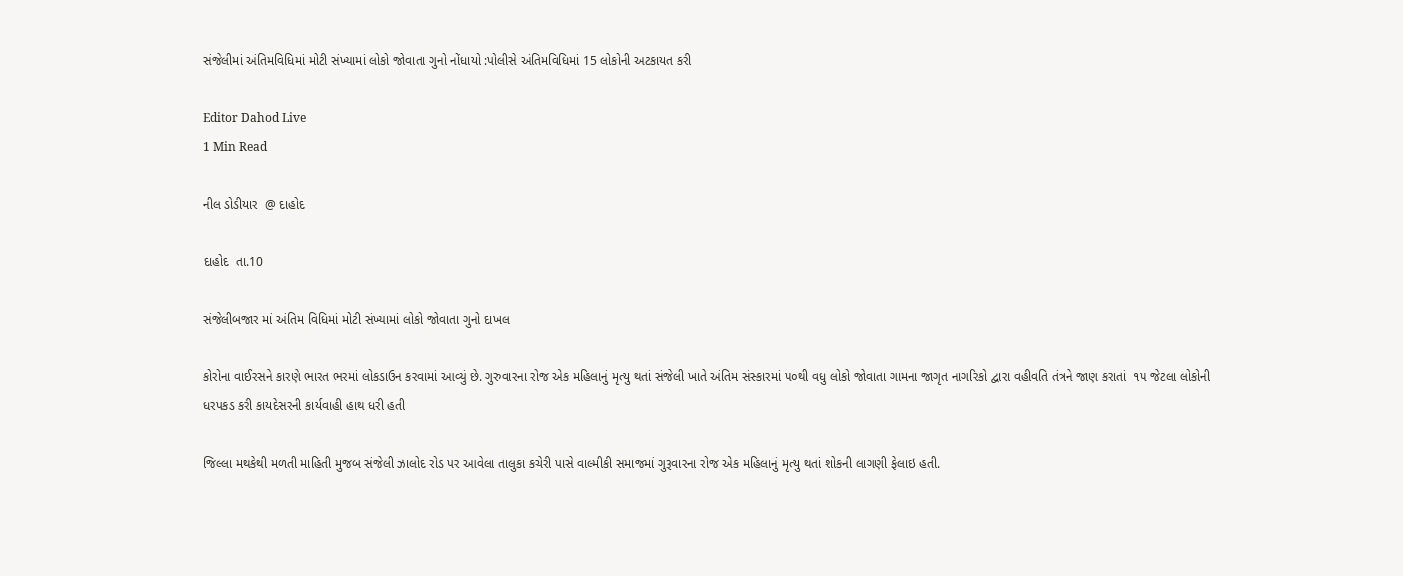સંજેલીમાં અંતિમવિધિમાં મોટી સંખ્યામાં લોકો જોવાતા ગુનો નોંધાયો :પોલીસે અંતિમવિધિમાં 15 લોકોની અટકાયત કરી

Editor Dahod Live
1 Min Read

નીલ ડોડીયાર  @ દાહોદ

દાહોદ  તા.10

સંજેલીબજાર માં અંતિમ વિધિમાં મોટી સંખ્યામાં લોકો જોવાતા ગુનો દાખલ

કોરોના વાઈરસને કારણે ભારત ભરમાં લોકડાઉન કરવામાં આવ્યું છે. ગુરુવારના રોજ એક મહિલાનું મૃત્યુ થતાં સંજેલી ખાતે અંતિમ સંસ્કારમાં ૫૦થી વધુ લોકો જોવાતા ગામના જાગૃત નાગરિકો દ્વારા વહીવતિ તંત્રને જાણ કરાતાં  ૧૫ જેટલા લોકોની ધરપકડ કરી કાયદેસરની કાર્યવાહી હાથ ધરી હતી

જિલ્લા મથકેથી મળતી માહિતી મુજબ સંજેલી ઝાલોદ રોડ પર આવેલા તાલુકા કચેરી પાસે વાલ્મીકી સમાજમાં ગુરૂવારના રોજ એક મહિલાનું મૃત્યુ થતાં શોકની લાગણી ફેલાઇ હતી.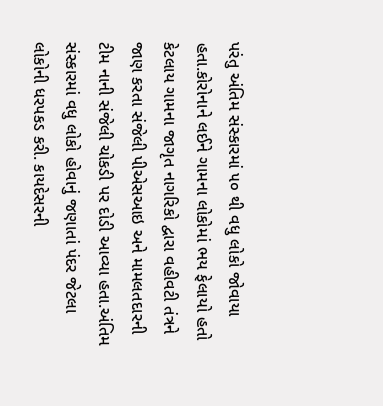પરંતુ અંતિમ સંસ્કારમાં ૫૦ થી વધુ લોકો જોવાયા હતા.કોરોનાને લઈને ગામના લોકોમાં ભય ફેલાયો હતો કેટલાય ગામના જાગૃત નાગરિકો દ્વારા વહીવટી તંત્રને જાણ કરતા સંજેલી પીએસઆઇ અને મામલતદારની ટીમ નાની સંજેલી ચોકડી પર દોડી આવ્યા હતા.અંતિમ સંસ્કારમાં વધુ લોકો હોવાનું જણાતાં પંદર જેટલા લોકોની ધરપકડ કરી. કાયદેસરની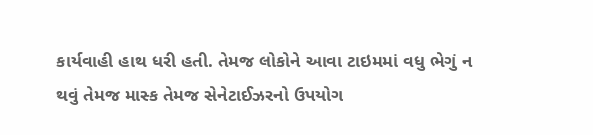કાર્યવાહી હાથ ધરી હતી. તેમજ લોકોને આવા ટાઇમમાં વધુ ભેગું ન થવું તેમજ માસ્ક તેમજ સેનેટાઈઝરનો ઉપયોગ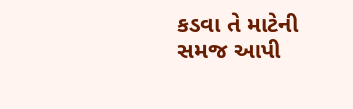કડવા તે માટેની સમજ આપી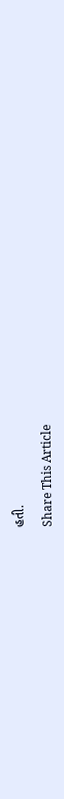હતી.

Share This Article